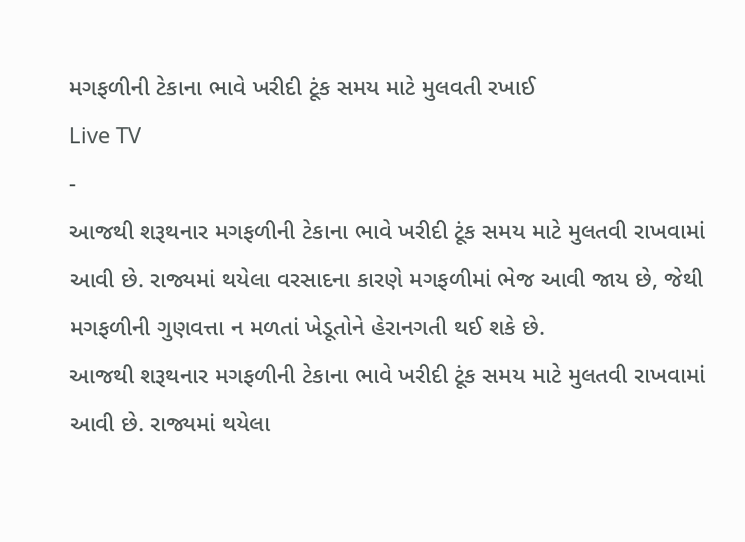મગફળીની ટેકાના ભાવે ખરીદી ટૂંક સમય માટે મુલવતી રખાઈ
Live TV
-
આજથી શરૂથનાર મગફળીની ટેકાના ભાવે ખરીદી ટૂંક સમય માટે મુલતવી રાખવામાં આવી છે. રાજ્યમાં થયેલા વરસાદના કારણે મગફળીમાં ભેજ આવી જાય છે, જેથી મગફળીની ગુણવત્તા ન મળતાં ખેડૂતોને હેરાનગતી થઈ શકે છે.
આજથી શરૂથનાર મગફળીની ટેકાના ભાવે ખરીદી ટૂંક સમય માટે મુલતવી રાખવામાં આવી છે. રાજ્યમાં થયેલા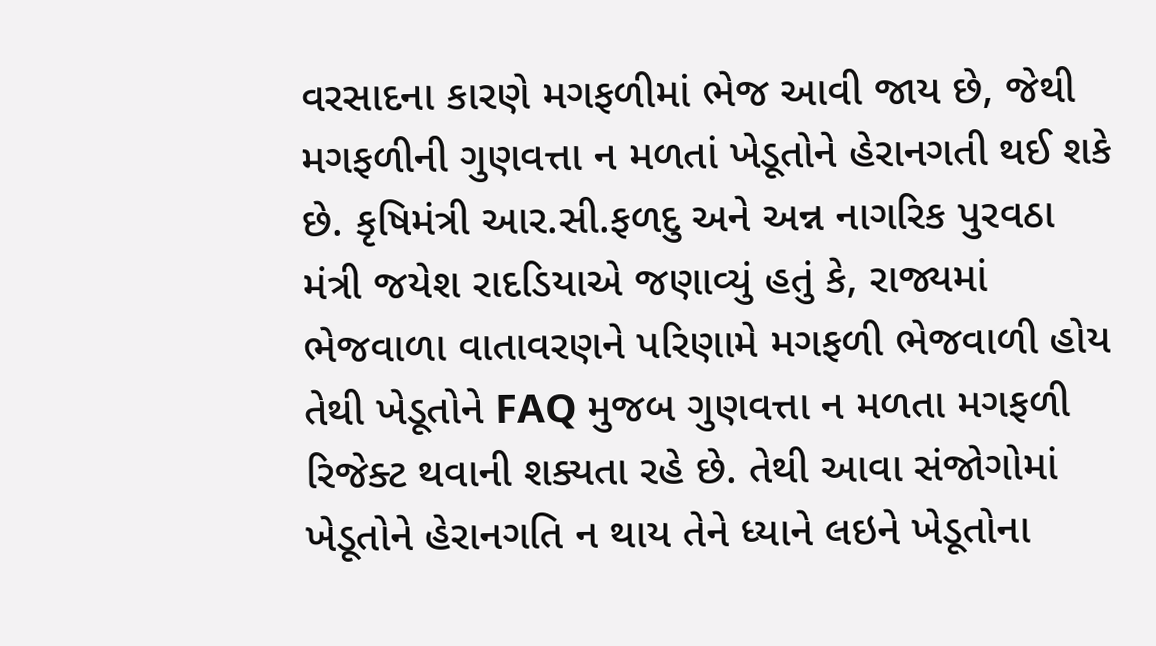વરસાદના કારણે મગફળીમાં ભેજ આવી જાય છે, જેથી મગફળીની ગુણવત્તા ન મળતાં ખેડૂતોને હેરાનગતી થઈ શકે છે. કૃષિમંત્રી આર.સી.ફળદુ અને અન્ન નાગરિક પુરવઠા મંત્રી જયેશ રાદડિયાએ જણાવ્યું હતું કે, રાજ્યમાં ભેજવાળા વાતાવરણને પરિણામે મગફળી ભેજવાળી હોય તેથી ખેડૂતોને FAQ મુજબ ગુણવત્તા ન મળતા મગફળી રિજેક્ટ થવાની શક્યતા રહે છે. તેથી આવા સંજોગોમાં ખેડૂતોને હેરાનગતિ ન થાય તેને ધ્યાને લઇને ખેડૂતોના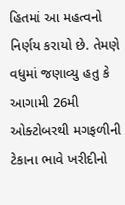હિતમાં આ મહત્વનો નિર્ણય કરાયો છે. તેમણે વધુમાં જણાવ્યુ હતુ કે આગામી 26મી ઓક્ટોબરથી મગફળીની ટેકાના ભાવે ખરીદીનો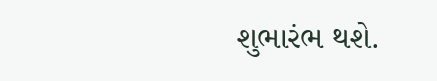શુભારંભ થશે.